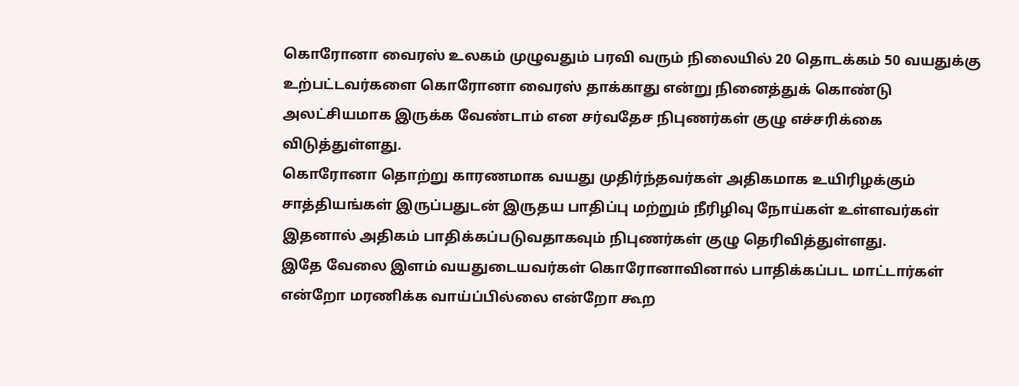கொரோனா வைரஸ் உலகம் முழுவதும் பரவி வரும் நிலையில் 20 தொடக்கம் 50 வயதுக்கு உற்பட்டவர்களை கொரோனா வைரஸ் தாக்காது என்று நினைத்துக் கொண்டு அலட்சியமாக இருக்க வேண்டாம் என சர்வதேச நிபுணர்கள் குழு எச்சரிக்கை விடுத்துள்ளது.
கொரோனா தொற்று காரணமாக வயது முதிர்ந்தவர்கள் அதிகமாக உயிரிழக்கும் சாத்தியங்கள் இருப்பதுடன் இருதய பாதிப்பு மற்றும் நீரிழிவு நோய்கள் உள்ளவர்கள் இதனால் அதிகம் பாதிக்கப்படுவதாகவும் நிபுணர்கள் குழு தெரிவித்துள்ளது.
இதே வேலை இளம் வயதுடையவர்கள் கொரோனாவினால் பாதிக்கப்பட மாட்டார்கள் என்றோ மரணிக்க வாய்ப்பில்லை என்றோ கூற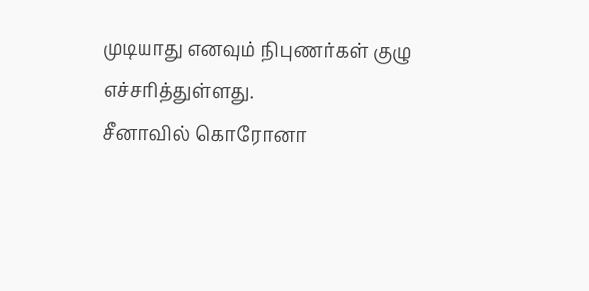முடியாது எனவும் நிபுணர்கள் குழு எச்சரித்துள்ளது.
சீனாவில் கொரோனா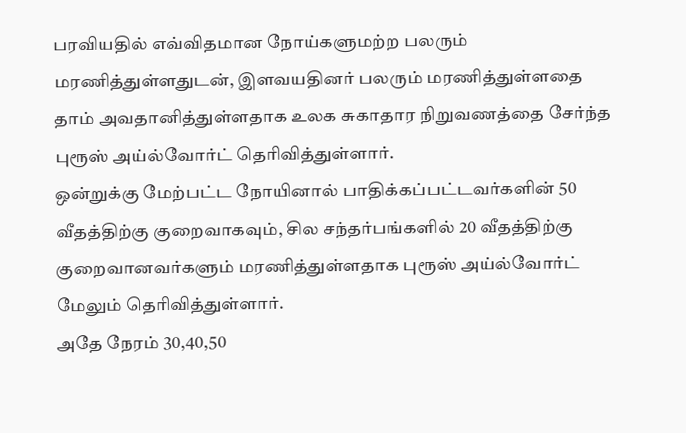பரவியதில் எவ்விதமான நோய்களுமற்ற பலரும் மரணித்துள்ளதுடன், இளவயதினர் பலரும் மரணித்துள்ளதை தாம் அவதானித்துள்ளதாக உலக சுகாதார நிறுவணத்தை சேர்ந்த புரூஸ் அய்ல்வோர்ட் தெரிவித்துள்ளார்.
ஒன்றுக்கு மேற்பட்ட நோயினால் பாதிக்கப்பட்டவர்களின் 50 வீதத்திற்கு குறைவாகவும், சில சந்தர்பங்களில் 20 வீதத்திற்கு குறைவானவர்களும் மரணித்துள்ளதாக புரூஸ் அய்ல்வோர்ட் மேலும் தெரிவித்துள்ளார்.
அதே நேரம் 30,40,50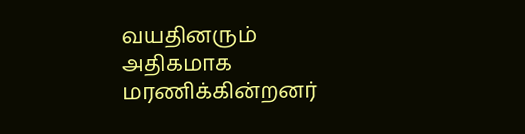வயதினரும் அதிகமாக மரணிக்கின்றனர்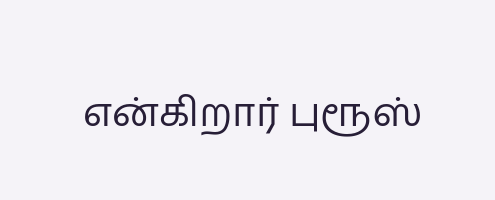என்கிறார் புரூஸ்